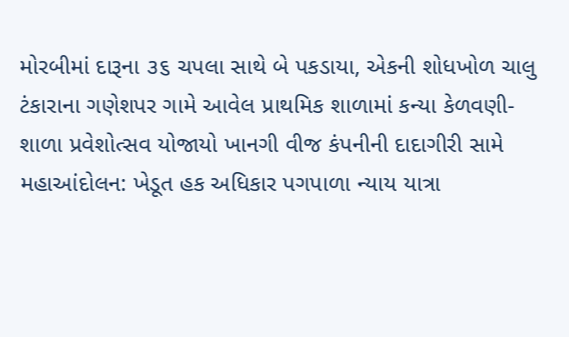મોરબીમાં દારૂના ૩૬ ચપલા સાથે બે પકડાયા, એકની શોધખોળ ચાલુ ટંકારાના ગણેશપર ગામે આવેલ પ્રાથમિક શાળામાં કન્યા કેળવણી-શાળા પ્રવેશોત્સવ યોજાયો ખાનગી વીજ કંપનીની દાદાગીરી સામે મહાઆંદોલન: ખેડૂત હક અધિકાર પગપાળા ન્યાય યાત્રા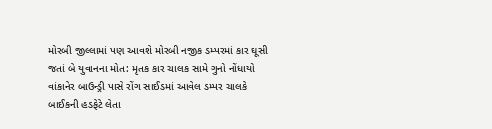મોરબી જીલ્લામાં પણ આવશે મોરબી નજીક ડમ્પરમાં કાર ઘૂસી જતાં બે યુવાનના મોત: મૃતક કાર ચાલક સામે ગુનો નોંધાયો વાંકાનેર બાઉન્ડ્રી પાસે રોંગ સાઈડમાં આવેલ ડમ્પર ચાલકે બાઈકની હડફેટે લેતા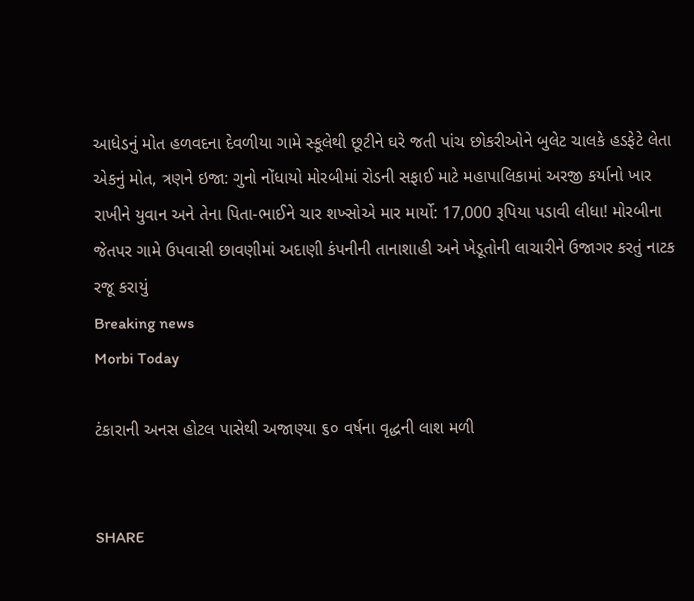આધેડનું મોત હળવદના દેવળીયા ગામે સ્કૂલેથી છૂટીને ઘરે જતી પાંચ છોકરીઓને બુલેટ ચાલકે હડફેટે લેતા એકનું મોત, ત્રણને ઇજા: ગુનો નોંધાયો મોરબીમાં રોડની સફાઈ માટે મહાપાલિકામાં અરજી કર્યાનો ખાર રાખીને યુવાન અને તેના પિતા-ભાઈને ચાર શખ્સોએ માર માર્યો: 17,000 રૂપિયા પડાવી લીધા! મોરબીના જેતપર ગામે ઉપવાસી છાવણીમાં અદાણી કંપનીની તાનાશાહી અને ખેડૂતોની લાચારીને ઉજાગર કરતું નાટક રજૂ કરાયું
Breaking news
Morbi Today

ટંકારાની અનસ હોટલ પાસેથી અજાણ્યા ૬૦ વર્ષના વૃદ્ધની લાશ મળી


SHARE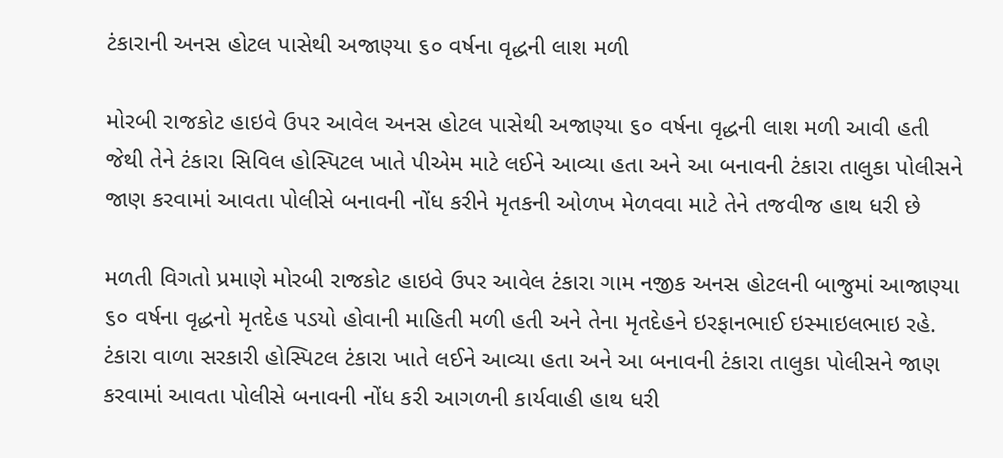ટંકારાની અનસ હોટલ પાસેથી અજાણ્યા ૬૦ વર્ષના વૃદ્ધની લાશ મળી

મોરબી રાજકોટ હાઇવે ઉપર આવેલ અનસ હોટલ પાસેથી અજાણ્યા ૬૦ વર્ષના વૃદ્ધની લાશ મળી આવી હતી જેથી તેને ટંકારા સિવિલ હોસ્પિટલ ખાતે પીએમ માટે લઈને આવ્યા હતા અને આ બનાવની ટંકારા તાલુકા પોલીસને જાણ કરવામાં આવતા પોલીસે બનાવની નોંધ કરીને મૃતકની ઓળખ મેળવવા માટે તેને તજવીજ હાથ ધરી છે

મળતી વિગતો પ્રમાણે મોરબી રાજકોટ હાઇવે ઉપર આવેલ ટંકારા ગામ નજીક અનસ હોટલની બાજુમાં આજાણ્યા ૬૦ વર્ષના વૃદ્ધનો મૃતદેહ પડયો હોવાની માહિતી મળી હતી અને તેના મૃતદેહને ઇરફાનભાઈ ઇસ્માઇલભાઇ રહે. ટંકારા વાળા સરકારી હોસ્પિટલ ટંકારા ખાતે લઈને આવ્યા હતા અને આ બનાવની ટંકારા તાલુકા પોલીસને જાણ કરવામાં આવતા પોલીસે બનાવની નોંધ કરી આગળની કાર્યવાહી હાથ ધરી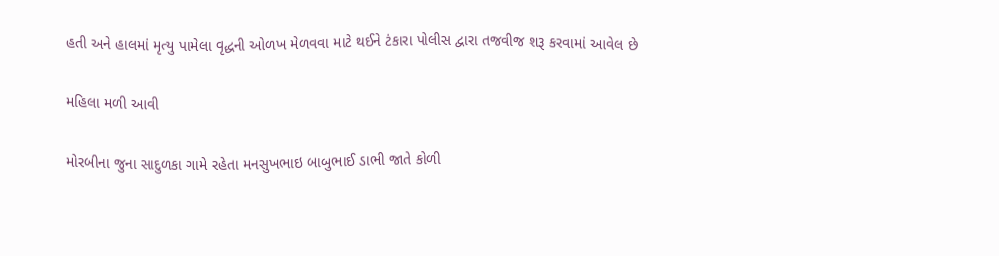હતી અને હાલમાં મૃત્યુ પામેલા વૃદ્ધની ઓળખ મેળવવા માટે થઈને ટંકારા પોલીસ દ્વારા તજવીજ શરૂ કરવામાં આવેલ છે

મહિલા મળી આવી

મોરબીના જુના સાદુળકા ગામે રહેતા મનસુખભાઇ બાબુભાઈ ડાભી જાતે કોળી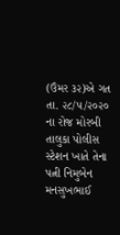(ઉંમર ૩૨)એ ગત તા. ૨૮/૫/૨૦૨૦ ના રોજ મોરબી તાલુકા પોલીસ સ્ટેશન ખાતે તેના પત્ની નિમુબેન મનસુખભાઈ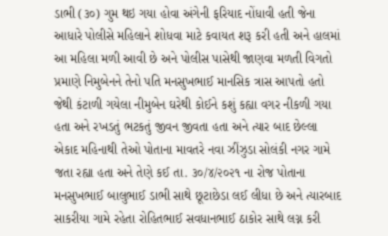ડાભી (૩૦) ગુમ થઇ ગયા હોવા અંગેની ફરિયાદ નોંધાવી હતી જેના આધારે પોલીસે મહિલાને શોધવા માટે કવાયત શરૂ કરી હતી અને હાલમાં આ મહિલા મળી આવી છે અને પોલીસ પાસેથી જાણવા મળતી વિગતો પ્રમાણે નિમુબેનને તેનો પતિ મનસુખભાઈ માનસિક ત્રાસ આપતો હતો જેથી કંટાળી ગયેલા નીમુબેન ઘરેથી કોઈને કશું કહ્યા વગર નીકળી ગયા હતા અને રખડતું ભટકતું જીવન જીવતા હતા અને ત્યાર બાદ છેલ્લા એકાદ મહિનાથી તેઓ પોતાના માવતરે નવા ઝીંઝુડા સોલંકી નગર ગામે જતા રહ્યા હતા અને તેણે કઈ તા. ૩૦/૪/૨૦૨૧ ના રોજ પોતાના મનસુખભાઈ બાલુભાઈ ડાભી સાથે છૂટાછેડા લઈ લીધા છે અને ત્યારબાદ સાકરીયા ગામે રહેતા રોહિતભાઈ સવધાનભાઈ ઠાકોર સાથે લગ્ન કરી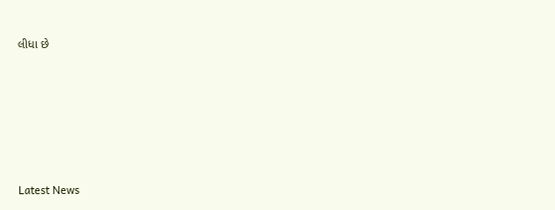લીધા છે






Latest News